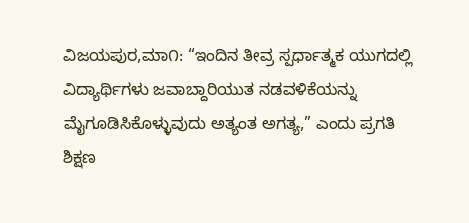ವಿಜಯಪುರ,ಮಾ೧: “ಇಂದಿನ ತೀವ್ರ ಸ್ಪರ್ಧಾತ್ಮಕ ಯುಗದಲ್ಲಿ ವಿದ್ಯಾರ್ಥಿಗಳು ಜವಾಬ್ದಾರಿಯುತ ನಡವಳಿಕೆಯನ್ನು ಮೈಗೂಡಿಸಿಕೊಳ್ಳುವುದು ಅತ್ಯಂತ ಅಗತ್ಯ,” ಎಂದು ಪ್ರಗತಿ ಶಿಕ್ಷಣ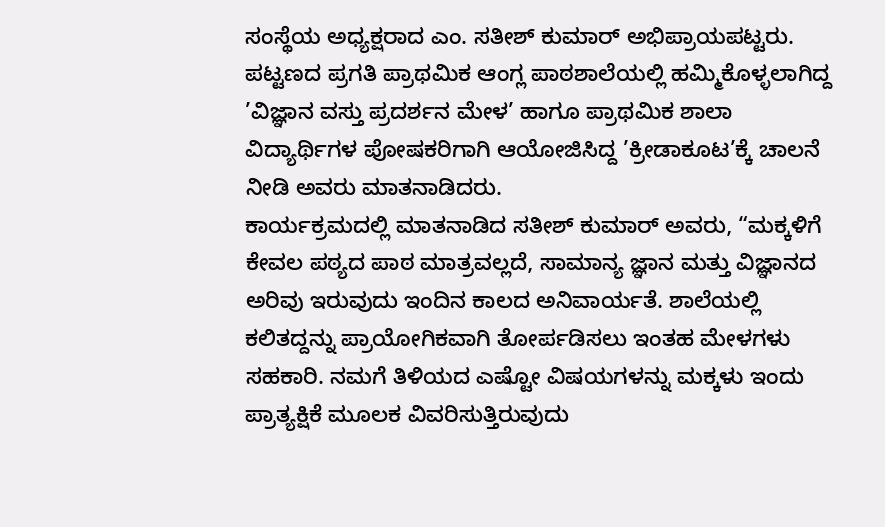ಸಂಸ್ಥೆಯ ಅಧ್ಯಕ್ಷರಾದ ಎಂ. ಸತೀಶ್ ಕುಮಾರ್ ಅಭಿಪ್ರಾಯಪಟ್ಟರು.
ಪಟ್ಟಣದ ಪ್ರಗತಿ ಪ್ರಾಥಮಿಕ ಆಂಗ್ಲ ಪಾಠಶಾಲೆಯಲ್ಲಿ ಹಮ್ಮಿಕೊಳ್ಳಲಾಗಿದ್ದ ’ವಿಜ್ಞಾನ ವಸ್ತು ಪ್ರದರ್ಶನ ಮೇಳ’ ಹಾಗೂ ಪ್ರಾಥಮಿಕ ಶಾಲಾ ವಿದ್ಯಾರ್ಥಿಗಳ ಪೋಷಕರಿಗಾಗಿ ಆಯೋಜಿಸಿದ್ದ ’ಕ್ರೀಡಾಕೂಟ’ಕ್ಕೆ ಚಾಲನೆ ನೀಡಿ ಅವರು ಮಾತನಾಡಿದರು.
ಕಾರ್ಯಕ್ರಮದಲ್ಲಿ ಮಾತನಾಡಿದ ಸತೀಶ್ ಕುಮಾರ್ ಅವರು, “ಮಕ್ಕಳಿಗೆ ಕೇವಲ ಪಠ್ಯದ ಪಾಠ ಮಾತ್ರವಲ್ಲದೆ, ಸಾಮಾನ್ಯ ಜ್ಞಾನ ಮತ್ತು ವಿಜ್ಞಾನದ ಅರಿವು ಇರುವುದು ಇಂದಿನ ಕಾಲದ ಅನಿವಾರ್ಯತೆ. ಶಾಲೆಯಲ್ಲಿ ಕಲಿತದ್ದನ್ನು ಪ್ರಾಯೋಗಿಕವಾಗಿ ತೋರ್ಪಡಿಸಲು ಇಂತಹ ಮೇಳಗಳು ಸಹಕಾರಿ. ನಮಗೆ ತಿಳಿಯದ ಎಷ್ಟೋ ವಿಷಯಗಳನ್ನು ಮಕ್ಕಳು ಇಂದು ಪ್ರಾತ್ಯಕ್ಷಿಕೆ ಮೂಲಕ ವಿವರಿಸುತ್ತಿರುವುದು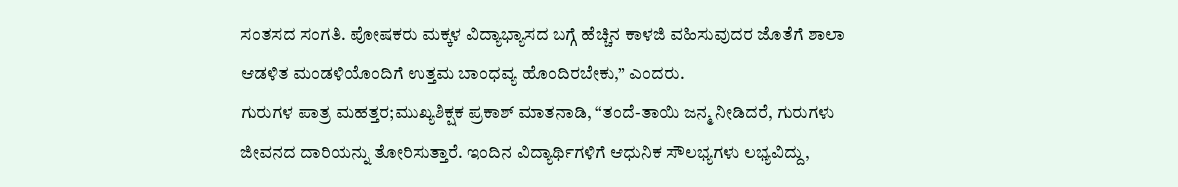ಸಂತಸದ ಸಂಗತಿ. ಪೋಷಕರು ಮಕ್ಕಳ ವಿದ್ಯಾಭ್ಯಾಸದ ಬಗ್ಗೆ ಹೆಚ್ಚಿನ ಕಾಳಜಿ ವಹಿಸುವುದರ ಜೊತೆಗೆ ಶಾಲಾ ಆಡಳಿತ ಮಂಡಳಿಯೊಂದಿಗೆ ಉತ್ತಮ ಬಾಂಧವ್ಯ ಹೊಂದಿರಬೇಕು,” ಎಂದರು.
ಗುರುಗಳ ಪಾತ್ರ ಮಹತ್ತರ;ಮುಖ್ಯಶಿಕ್ಷಕ ಪ್ರಕಾಶ್ ಮಾತನಾಡಿ, “ತಂದೆ-ತಾಯಿ ಜನ್ಮ ನೀಡಿದರೆ, ಗುರುಗಳು ಜೀವನದ ದಾರಿಯನ್ನು ತೋರಿಸುತ್ತಾರೆ. ಇಂದಿನ ವಿದ್ಯಾರ್ಥಿಗಳಿಗೆ ಆಧುನಿಕ ಸೌಲಭ್ಯಗಳು ಲಭ್ಯವಿದ್ದು,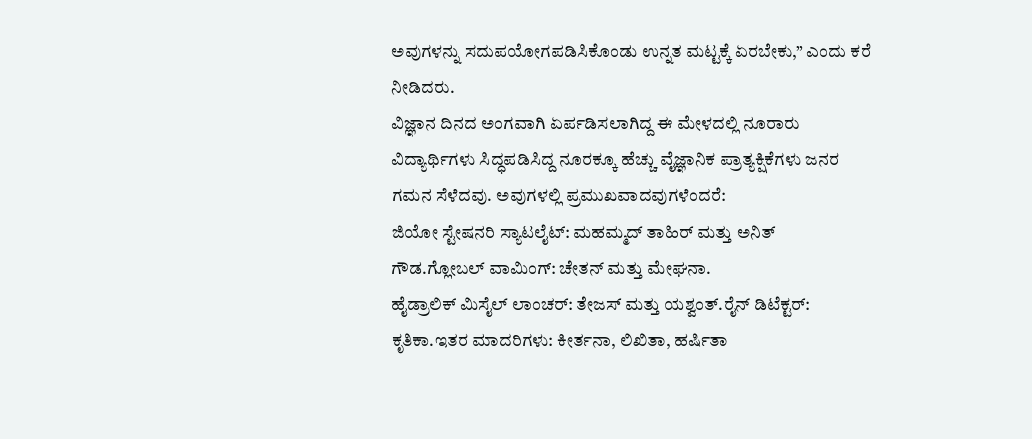ಅವುಗಳನ್ನು ಸದುಪಯೋಗಪಡಿಸಿಕೊಂಡು ಉನ್ನತ ಮಟ್ಟಕ್ಕೆ ಏರಬೇಕು,” ಎಂದು ಕರೆ ನೀಡಿದರು.
ವಿಜ್ಞಾನ ದಿನದ ಅಂಗವಾಗಿ ಏರ್ಪಡಿಸಲಾಗಿದ್ದ ಈ ಮೇಳದಲ್ಲಿ ನೂರಾರು ವಿದ್ಯಾರ್ಥಿಗಳು ಸಿದ್ಧಪಡಿಸಿದ್ದ ನೂರಕ್ಕೂ ಹೆಚ್ಚು ವೈಜ್ಞಾನಿಕ ಪ್ರಾತ್ಯಕ್ಷಿಕೆಗಳು ಜನರ ಗಮನ ಸೆಳೆದವು. ಅವುಗಳಲ್ಲಿ ಪ್ರಮುಖವಾದವುಗಳೆಂದರೆ:
ಜಿಯೋ ಸ್ಟೇಷನರಿ ಸ್ಯಾಟಲೈಟ್: ಮಹಮ್ಮದ್ ತಾಹಿರ್ ಮತ್ತು ಅನಿತ್ ಗೌಡ.ಗ್ಲೋಬಲ್ ವಾಮಿಂಗ್: ಚೇತನ್ ಮತ್ತು ಮೇಘನಾ.
ಹೈಡ್ರಾಲಿಕ್ ಮಿಸೈಲ್ ಲಾಂಚರ್: ತೇಜಸ್ ಮತ್ತು ಯಶ್ವಂತ್.ರೈನ್ ಡಿಟೆಕ್ಟರ್: ಕೃತಿಕಾ.ಇತರ ಮಾದರಿಗಳು: ಕೀರ್ತನಾ, ಲಿಖಿತಾ, ಹರ್ಷಿತಾ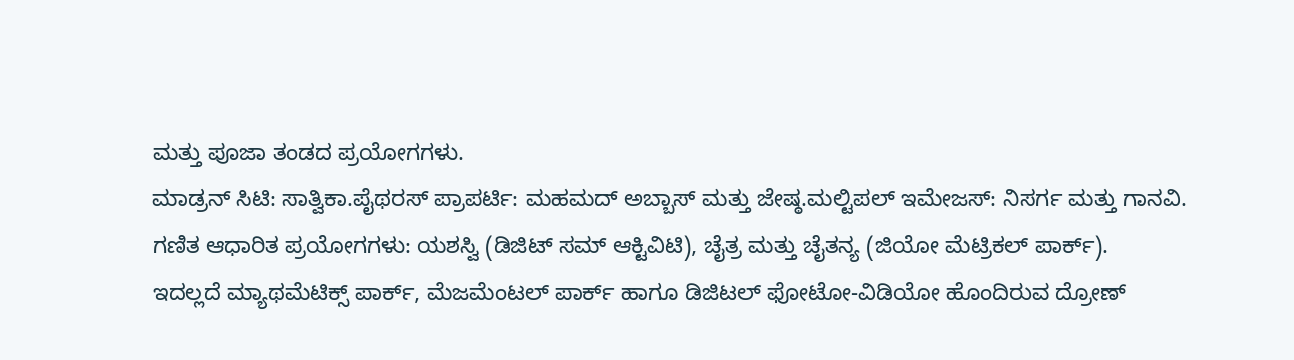ಮತ್ತು ಪೂಜಾ ತಂಡದ ಪ್ರಯೋಗಗಳು.
ಮಾಡ್ರನ್ ಸಿಟಿ: ಸಾತ್ವಿಕಾ.ಪೈಥರಸ್ ಪ್ರಾಪರ್ಟಿ: ಮಹಮದ್ ಅಬ್ಬಾಸ್ ಮತ್ತು ಜೇಷ್ಠ.ಮಲ್ಟಿಪಲ್ ಇಮೇಜಸ್: ನಿಸರ್ಗ ಮತ್ತು ಗಾನವಿ.
ಗಣಿತ ಆಧಾರಿತ ಪ್ರಯೋಗಗಳು: ಯಶಸ್ವಿ (ಡಿಜಿಟ್ ಸಮ್ ಆಕ್ಟಿವಿಟಿ), ಚೈತ್ರ ಮತ್ತು ಚೈತನ್ಯ (ಜಿಯೋ ಮೆಟ್ರಿಕಲ್ ಪಾರ್ಕ್).
ಇದಲ್ಲದೆ ಮ್ಯಾಥಮೆಟಿಕ್ಸ್ ಪಾರ್ಕ್, ಮೆಜಮೆಂಟಲ್ ಪಾರ್ಕ್ ಹಾಗೂ ಡಿಜಿಟಲ್ ಫೋಟೋ-ವಿಡಿಯೋ ಹೊಂದಿರುವ ದ್ರೋಣ್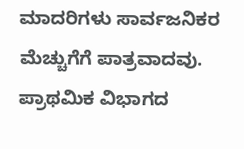ಮಾದರಿಗಳು ಸಾರ್ವಜನಿಕರ ಮೆಚ್ಚುಗೆಗೆ ಪಾತ್ರವಾದವು.
ಪ್ರಾಥಮಿಕ ವಿಭಾಗದ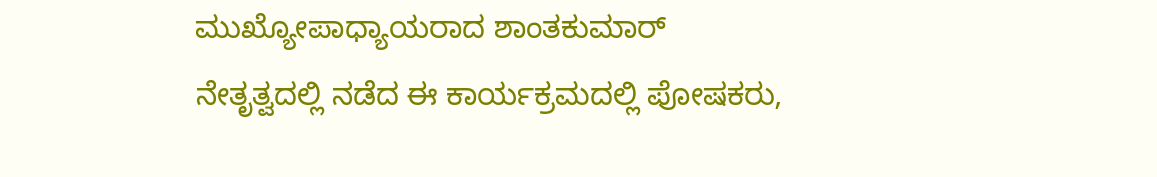ಮುಖ್ಯೋಪಾಧ್ಯಾಯರಾದ ಶಾಂತಕುಮಾರ್ ನೇತೃತ್ವದಲ್ಲಿ ನಡೆದ ಈ ಕಾರ್ಯಕ್ರಮದಲ್ಲಿ ಪೋಷಕರು,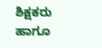ಶಿಕ್ಷಕರು ಹಾಗೂ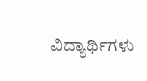ವಿದ್ಯಾರ್ಥಿಗಳು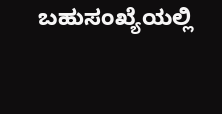ಬಹುಸಂಖ್ಯೆಯಲ್ಲಿ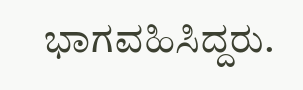ಭಾಗವಹಿಸಿದ್ದರು.